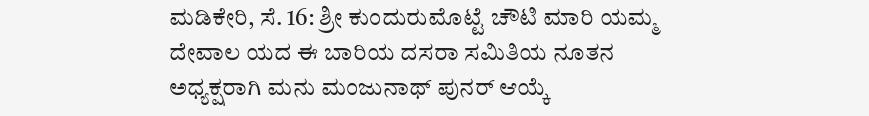ಮಡಿಕೇರಿ, ಸೆ. 16: ಶ್ರೀ ಕುಂದುರುಮೊಟ್ಟೆ ಚೌಟಿ ಮಾರಿ ಯಮ್ಮ ದೇವಾಲ ಯದ ಈ ಬಾರಿಯ ದಸರಾ ಸಮಿತಿಯ ನೂತನ ಅಧ್ಯಕ್ಷರಾಗಿ ಮನು ಮಂಜುನಾಥ್ ಪುನರ್ ಆಯ್ಕೆ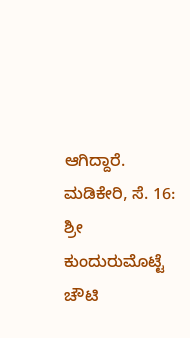ಆಗಿದ್ದಾರೆ.
ಮಡಿಕೇರಿ, ಸೆ. 16: ಶ್ರೀ ಕುಂದುರುಮೊಟ್ಟೆ ಚೌಟಿ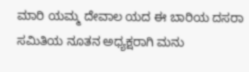ಮಾರಿ ಯಮ್ಮ ದೇವಾಲ ಯದ ಈ ಬಾರಿಯ ದಸರಾ ಸಮಿತಿಯ ನೂತನ ಅಧ್ಯಕ್ಷರಾಗಿ ಮನು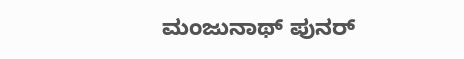ಮಂಜುನಾಥ್ ಪುನರ್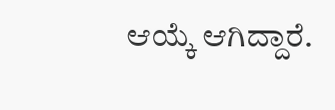ಆಯ್ಕೆ ಆಗಿದ್ದಾರೆ.